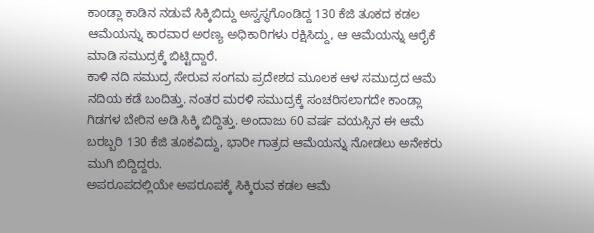ಕಾoಡ್ಲಾ ಕಾಡಿನ ನಡುವೆ ಸಿಕ್ಕಿಬಿದ್ದು ಅಸ್ವಸ್ಥಗೊಂಡಿದ್ದ 130 ಕೆಜಿ ತೂಕದ ಕಡಲ ಆಮೆಯನ್ನು ಕಾರವಾರ ಅರಣ್ಯ ಅಧಿಕಾರಿಗಳು ರಕ್ಷಿಸಿದ್ದು, ಆ ಆಮೆಯನ್ನು ಆರೈಕೆ ಮಾಡಿ ಸಮುದ್ರಕ್ಕೆ ಬಿಟ್ಟಿದ್ದಾರೆ.
ಕಾಳಿ ನದಿ ಸಮುದ್ರ ಸೇರುವ ಸಂಗಮ ಪ್ರದೇಶದ ಮೂಲಕ ಆಳ ಸಮುದ್ರದ ಆಮೆ ನದಿಯ ಕಡೆ ಬಂದಿತ್ತು. ನಂತರ ಮರಳಿ ಸಮುದ್ರಕ್ಕೆ ಸಂಚರಿಸಲಾಗದೇ ಕಾಂಡ್ಲಾ ಗಿಡಗಳ ಬೇರಿನ ಅಡಿ ಸಿಕ್ಕಿ ಬಿದ್ದಿತ್ತು. ಅಂದಾಜು 60 ವರ್ಷ ವಯಸ್ಸಿನ ಈ ಆಮೆ ಬರಬ್ಬರಿ 130 ಕೆಜಿ ತೂಕವಿದ್ದು, ಭಾರೀ ಗಾತ್ರದ ಆಮೆಯನ್ನು ನೋಡಲು ಅನೇಕರು ಮುಗಿ ಬಿದ್ದಿದ್ದರು.
ಅಪರೂಪದಲ್ಲಿಯೇ ಅಪರೂಪಕ್ಕೆ ಸಿಕ್ಕಿರುವ ಕಡಲ ಆಮೆ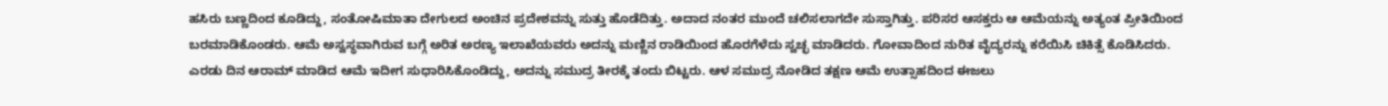ಹಸಿರು ಬಣ್ಣದಿಂದ ಕೂಡಿದ್ದು, ಸಂತೋಷಿಮಾತಾ ದೇಗುಲದ ಅಂಚಿನ ಪ್ರದೇಶವನ್ನು ಸುತ್ತು ಹೊಡೆದಿತ್ತು. ಅದಾದ ನಂತರ ಮುಂದೆ ಚಲಿಸಲಾಗದೇ ಸುಸ್ತಾಗಿತ್ತು. ಪರಿಸರ ಆಸಕ್ತರು ಆ ಆಮೆಯನ್ನು ಅತ್ಯಂತ ಪ್ರೀತಿಯಿಂದ ಬರಮಾಡಿಕೊಂಡರು. ಆಮೆ ಅಸ್ವಸ್ಥವಾಗಿರುವ ಬಗ್ಗೆ ಅರಿತ ಅರಣ್ಯ ಇಲಾಖೆಯವರು ಅದನ್ನು ಮಣ್ಣಿನ ರಾಡಿಯಿಂದ ಹೊರಗೆಳೆದು ಸ್ವಚ್ಛ ಮಾಡಿದರು. ಗೋವಾದಿಂದ ನುರಿತ ವೈದ್ಯರನ್ನು ಕರೆಯಿಸಿ ಚಿಕಿತ್ಸೆ ಕೊಡಿಸಿದರು.
ಎರಡು ದಿನ ಆರಾಮ್ ಮಾಡಿದ ಆಮೆ ಇದೀಗ ಸುಧಾರಿಸಿಕೊಂಡಿದ್ದು, ಅದನ್ನು ಸಮುದ್ರ ತೀರಕ್ಕೆ ತಂದು ಬಿಟ್ಟರು. ಆಳ ಸಮುದ್ರ ನೋಡಿದ ತಕ್ಷಣ ಆಮೆ ಉತ್ಸಾಹದಿಂದ ಈಜಲು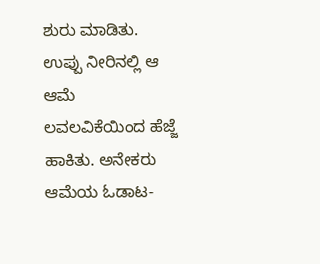ಶುರು ಮಾಡಿತು. ಉಪ್ಪು ನೀರಿನಲ್ಲಿ ಆ ಆಮೆ ಲವಲವಿಕೆಯಿಂದ ಹೆಜ್ಜೆ ಹಾಕಿತು. ಅನೇಕರು ಆಮೆಯ ಓಡಾಟ-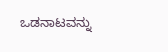ಒಡನಾಟವನ್ನು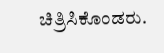ಚಿತ್ರಿಸಿಕೊಂಡರು.